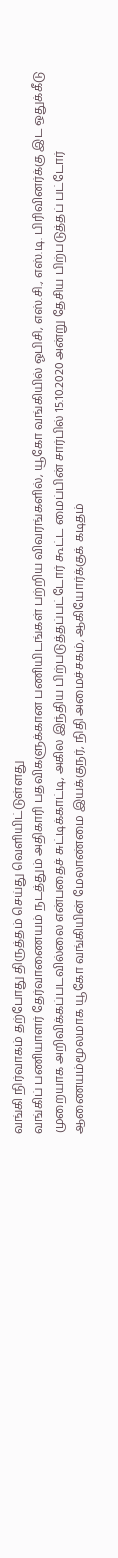வங்கி நிர்வாகம் தற்போது திருத்தம் செய்து வெளியிட்டுள்ளது
வங்கிப் பணியாளர் தேர்வாணையம் நடத்தும் அதிகாரி பதவிகளுக்கான பணியிடங்கள் பற்றிய விவரங்களில், யூகோ வங்கியில் ஓபிசி, எஸ்.சி., எஸ்.டி. பிரிவினர்க்கு இட ஒதுக்கீடு முறையாக அறிவிக்கப்படவில்லை என்பதைச் சுட்டிக்காட்டி, அகில இந்திய பிற்படுத்தப்பட்டோர் கூட்ட மைப்பின் சார்பில் 15.10.2020 அன்று தேசிய பிற்படுத்தப் பட்டோர் ஆணையம்மூலமாக யூகோ வங்கியின் மேலாண்மை இயக்குநர், நிதி அமைச்சகம், ஆகியோர்க்குக் கடிதம்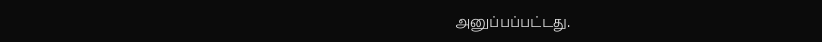அனுப்பப்பட்டது.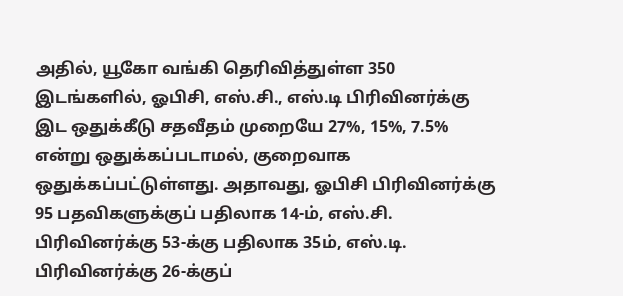அதில், யூகோ வங்கி தெரிவித்துள்ள 350 இடங்களில், ஓபிசி, எஸ்.சி., எஸ்.டி பிரிவினர்க்கு இட ஒதுக்கீடு சதவீதம் முறையே 27%, 15%, 7.5% என்று ஒதுக்கப்படாமல், குறைவாக ஒதுக்கப்பட்டுள்ளது. அதாவது, ஓபிசி பிரிவினர்க்கு 95 பதவிகளுக்குப் பதிலாக 14-ம், எஸ்.சி. பிரிவினர்க்கு 53-க்கு பதிலாக 35ம், எஸ்.டி. பிரிவினர்க்கு 26-க்குப்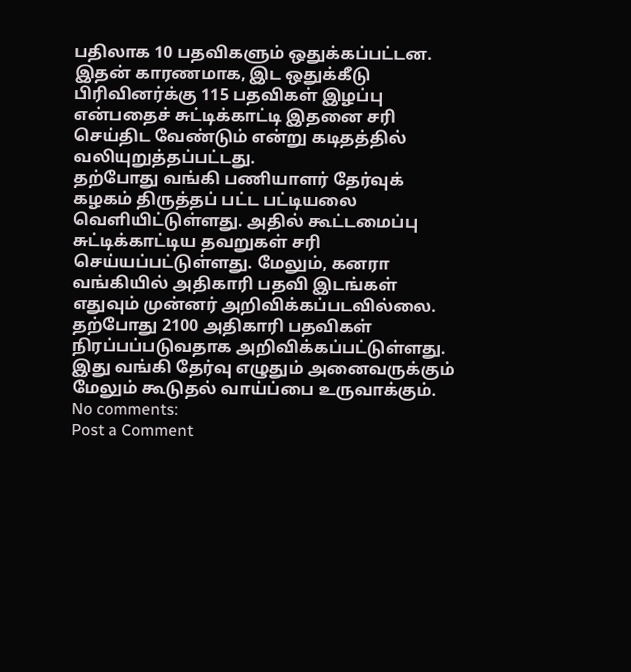பதிலாக 10 பதவிகளும் ஒதுக்கப்பட்டன. இதன் காரணமாக, இட ஒதுக்கீடு பிரிவினர்க்கு 115 பதவிகள் இழப்பு என்பதைச் சுட்டிக்காட்டி இதனை சரி செய்திட வேண்டும் என்று கடிதத்தில் வலியுறுத்தப்பட்டது.
தற்போது வங்கி பணியாளர் தேர்வுக் கழகம் திருத்தப் பட்ட பட்டியலை வெளியிட்டுள்ளது. அதில் கூட்டமைப்பு சுட்டிக்காட்டிய தவறுகள் சரி செய்யப்பட்டுள்ளது. மேலும், கனரா வங்கியில் அதிகாரி பதவி இடங்கள் எதுவும் முன்னர் அறிவிக்கப்படவில்லை. தற்போது 2100 அதிகாரி பதவிகள் நிரப்பப்படுவதாக அறிவிக்கப்பட்டுள்ளது. இது வங்கி தேர்வு எழுதும் அனைவருக்கும் மேலும் கூடுதல் வாய்ப்பை உருவாக்கும்.
No comments:
Post a Comment